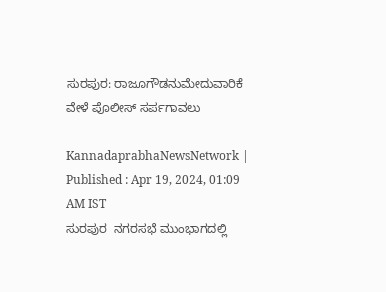ಸುರಪುರ: ರಾಜೂಗೌಡನುಮೇದುವಾರಿಕೆ ವೇಳೆ ಪೊಲೀಸ್‌ ಸರ್ಪಗಾವಲು

KannadaprabhaNewsNetwork |
Published : Apr 19, 2024, 01:09 AM IST
ಸುರಪುರ  ನಗರಸಭೆ ಮುಂಭಾಗದಲ್ಲಿ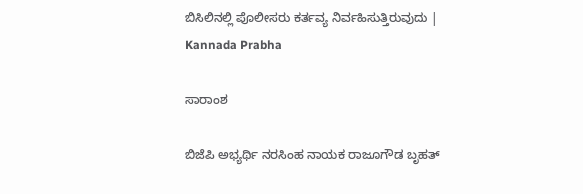ಬಿಸಿಲಿನಲ್ಲಿ ಪೊಲೀಸರು ಕರ್ತವ್ಯ ನಿರ್ವಹಿಸುತ್ತಿರುವುದು | Kannada Prabha

ಸಾರಾಂಶ

ಬಿಜೆಪಿ ಅಭ್ಯರ್ಥಿ ನರಸಿಂಹ ನಾಯಕ ರಾಜೂಗೌಡ ಬೃಹತ್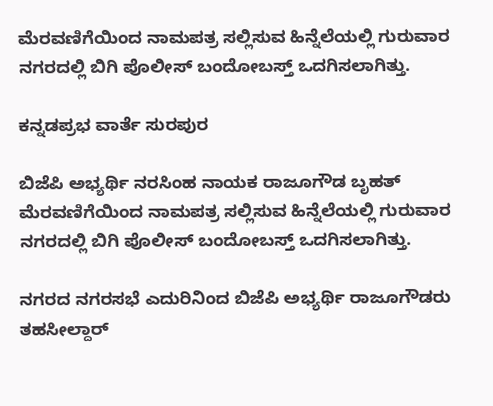ಮೆರವಣಿಗೆಯಿಂದ ನಾಮಪತ್ರ ಸಲ್ಲಿಸುವ ಹಿನ್ನೆಲೆಯಲ್ಲಿ ಗುರುವಾರ ನಗರದಲ್ಲಿ ಬಿಗಿ ಪೊಲೀಸ್ ಬಂದೋಬಸ್ತ್ ಒದಗಿಸಲಾಗಿತ್ತು.

ಕನ್ನಡಪ್ರಭ ವಾರ್ತೆ ಸುರಪುರ

ಬಿಜೆಪಿ ಅಭ್ಯರ್ಥಿ ನರಸಿಂಹ ನಾಯಕ ರಾಜೂಗೌಡ ಬೃಹತ್ ಮೆರವಣಿಗೆಯಿಂದ ನಾಮಪತ್ರ ಸಲ್ಲಿಸುವ ಹಿನ್ನೆಲೆಯಲ್ಲಿ ಗುರುವಾರ ನಗರದಲ್ಲಿ ಬಿಗಿ ಪೊಲೀಸ್ ಬಂದೋಬಸ್ತ್ ಒದಗಿಸಲಾಗಿತ್ತು.

ನಗರದ ನಗರಸಭೆ ಎದುರಿನಿಂದ ಬಿಜೆಪಿ ಅಭ್ಯರ್ಥಿ ರಾಜೂಗೌಡರು ತಹಸೀಲ್ದಾರ್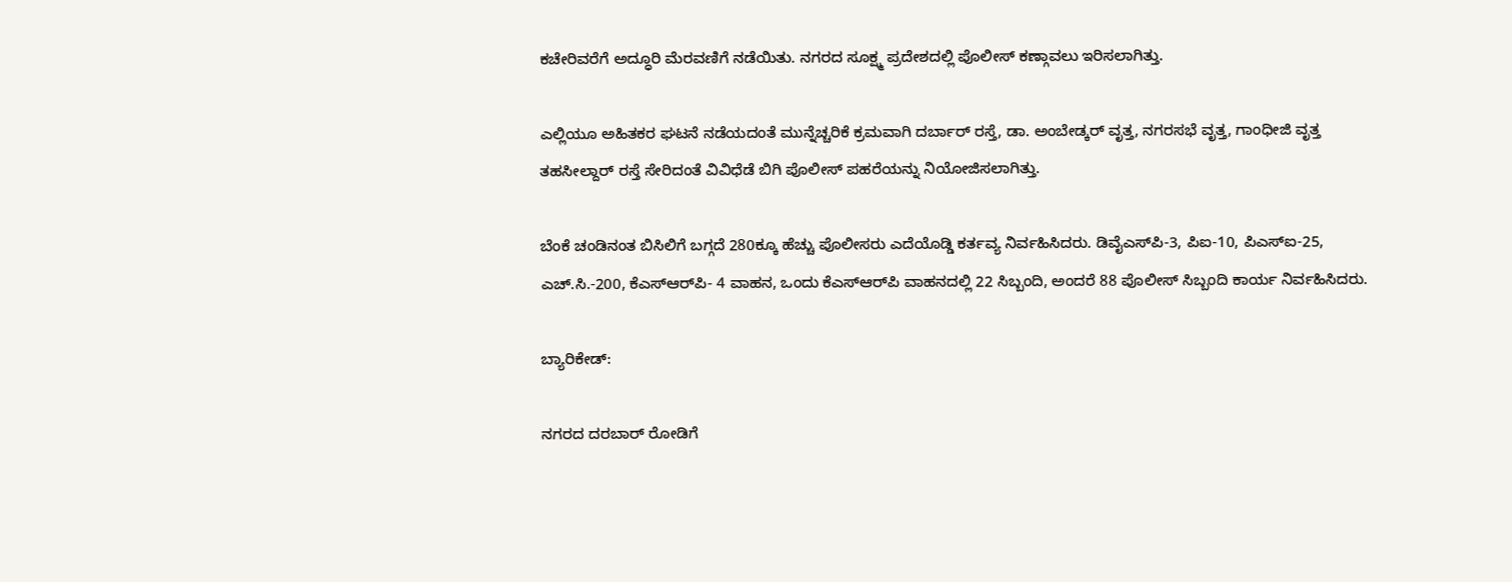ಕಚೇರಿವರೆಗೆ ಅದ್ಧೂರಿ ಮೆರವಣಿಗೆ ನಡೆಯಿತು. ನಗರದ ಸೂಕ್ಷ್ಮ ಪ್ರದೇಶದಲ್ಲಿ ಪೊಲೀಸ್ ಕಣ್ಗಾವಲು ಇರಿಸಲಾಗಿತ್ತು.

ಎಲ್ಲಿಯೂ ಅಹಿತಕರ ಘಟನೆ ನಡೆಯದಂತೆ ಮುನ್ನೆಚ್ಚರಿಕೆ ಕ್ರಮವಾಗಿ ದರ್ಬಾರ್ ರಸ್ತೆ, ಡಾ. ಅಂಬೇಡ್ಕರ್ ವೃತ್ತ, ನಗರಸಭೆ ವೃತ್ತ, ಗಾಂಧೀಜಿ ವೃತ್ತ ತಹಸೀಲ್ದಾರ್ ರಸ್ತೆ ಸೇರಿದಂತೆ ವಿವಿಧೆಡೆ ಬಿಗಿ ಪೊಲೀಸ್ ಪಹರೆಯನ್ನು ನಿಯೋಜಿಸಲಾಗಿತ್ತು.

ಬೆಂಕೆ ಚಂಡಿನಂತ ಬಿಸಿಲಿಗೆ ಬಗ್ಗದೆ 280ಕ್ಕೂ ಹೆಚ್ಚು ಪೊಲೀಸರು ಎದೆಯೊಡ್ಡಿ ಕರ್ತವ್ಯ ನಿರ್ವಹಿಸಿದರು. ಡಿವೈಎಸ್‌ಪಿ-3, ಪಿಐ-10, ಪಿಎಸ್‌ಐ-25, ಎಚ್.ಸಿ.-200, ಕೆಎಸ್‌ಆರ್‌ಪಿ- 4 ವಾಹನ, ಒಂದು ಕೆಎಸ್‌ಆರ್‌ಪಿ ವಾಹನದಲ್ಲಿ 22 ಸಿಬ್ಬಂದಿ, ಅಂದರೆ 88 ಪೊಲೀಸ್ ಸಿಬ್ಬಂದಿ ಕಾರ್ಯ ನಿರ್ವಹಿಸಿದರು.

ಬ್ಯಾರಿಕೇಡ್:

ನಗರದ ದರಬಾರ್ ರೋಡಿಗೆ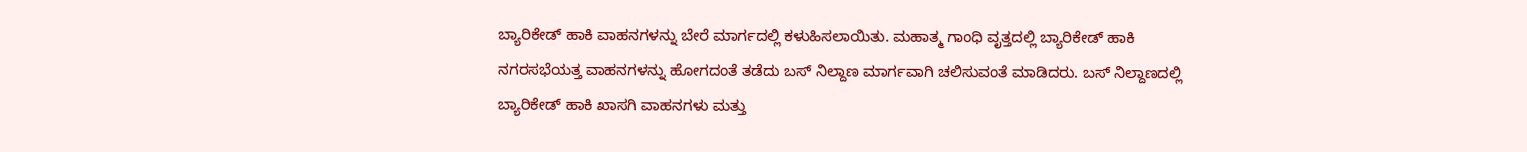ಬ್ಯಾರಿಕೇಡ್ ಹಾಕಿ ವಾಹನಗಳನ್ನು ಬೇರೆ ಮಾರ್ಗದಲ್ಲಿ ಕಳುಹಿಸಲಾಯಿತು. ಮಹಾತ್ಮ ಗಾಂಧಿ ವೃತ್ತದಲ್ಲಿ ಬ್ಯಾರಿಕೇಡ್ ಹಾಕಿ ನಗರಸಭೆಯತ್ತ ವಾಹನಗಳನ್ನು ಹೋಗದಂತೆ ತಡೆದು ಬಸ್ ನಿಲ್ದಾಣ ಮಾರ್ಗವಾಗಿ ಚಲಿಸುವಂತೆ ಮಾಡಿದರು. ಬಸ್ ನಿಲ್ದಾಣದಲ್ಲಿ ಬ್ಯಾರಿಕೇಡ್ ಹಾಕಿ ಖಾಸಗಿ ವಾಹನಗಳು ಮತ್ತು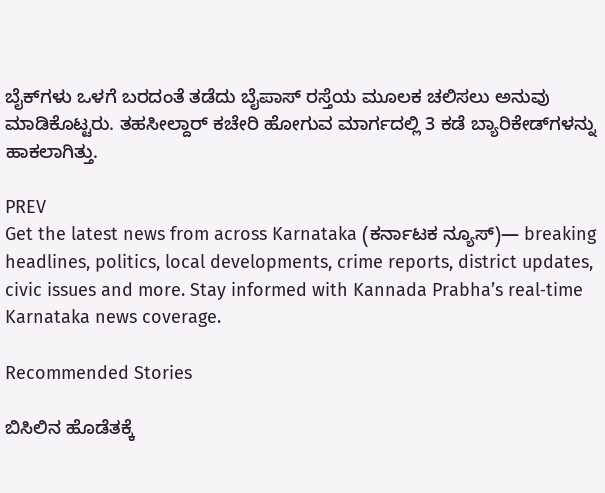ಬೈಕ್‌ಗಳು ಒಳಗೆ ಬರದಂತೆ ತಡೆದು ಬೈಪಾಸ್ ರಸ್ತೆಯ ಮೂಲಕ ಚಲಿಸಲು ಅನುವು ಮಾಡಿಕೊಟ್ಟರು. ತಹಸೀಲ್ದಾರ್ ಕಚೇರಿ ಹೋಗುವ ಮಾರ್ಗದಲ್ಲಿ 3 ಕಡೆ ಬ್ಯಾರಿಕೇಡ್‌ಗಳನ್ನು ಹಾಕಲಾಗಿತ್ತು.

PREV
Get the latest news from across Karnataka (ಕರ್ನಾಟಕ ನ್ಯೂಸ್)— breaking headlines, politics, local developments, crime reports, district updates, civic issues and more. Stay informed with Kannada Prabha’s real‑time Karnataka news coverage.

Recommended Stories

ಬಿಸಿಲಿನ ಹೊಡೆತಕ್ಕೆ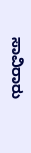ಸಾವಿರಾರು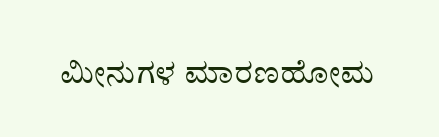ಮೀನುಗಳ ಮಾರಣಹೋಮ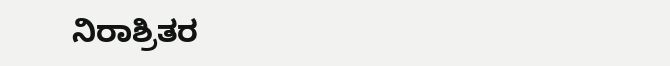ನಿರಾಶ್ರಿತರ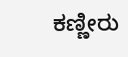ಕಣ್ಣೀರು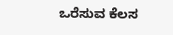ಒರೆಸುವ ಕೆಲಸ